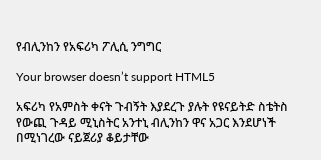የብሊንከን የአፍሪካ ፖሊሲ ንግግር

Your browser doesn’t support HTML5

አፍሪካ የአምስት ቀናት ጉብኝት እያደረጉ ያሉት የዩናይትድ ስቴትስ የውጪ ጉዳይ ሚኒስትር አንተኒ ብሊንከን ዋና አጋር እንደሆነች በሚነገረው ናይጀሪያ ቆይታቸው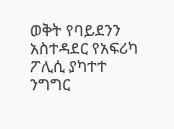ወቅት የባይደንን አስተዳደር የአፍሪካ ፖሊሲ ያካተተ ንግግር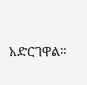አድርገዋል።